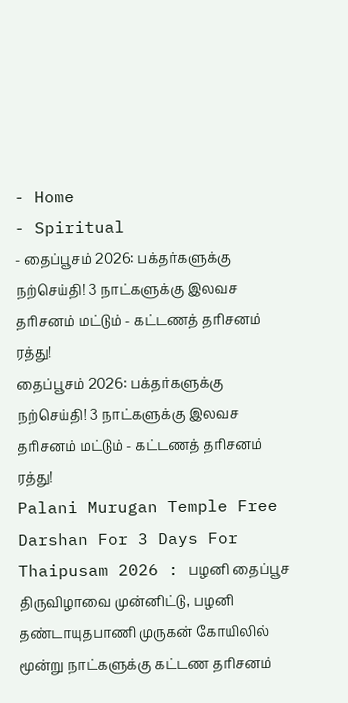- Home
- Spiritual
- தைப்பூசம் 2026: பக்தர்களுக்கு நற்செய்தி! 3 நாட்களுக்கு இலவச தரிசனம் மட்டும் - கட்டணத் தரிசனம் ரத்து!
தைப்பூசம் 2026: பக்தர்களுக்கு நற்செய்தி! 3 நாட்களுக்கு இலவச தரிசனம் மட்டும் - கட்டணத் தரிசனம் ரத்து!
Palani Murugan Temple Free Darshan For 3 Days For Thaipusam 2026 : பழனி தைப்பூச திருவிழாவை முன்னிட்டு, பழனி தண்டாயுதபாணி முருகன் கோயிலில் மூன்று நாட்களுக்கு கட்டண தரிசனம்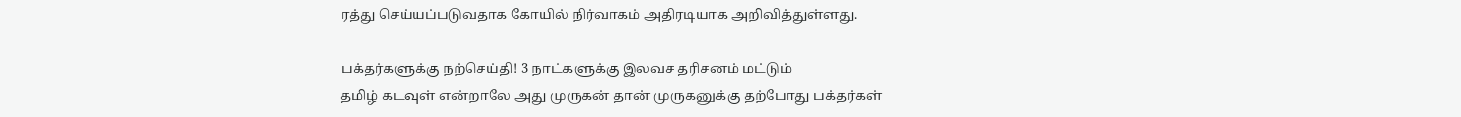ரத்து செய்யப்படுவதாக கோயில் நிர்வாகம் அதிரடியாக அறிவித்துள்ளது.

பக்தர்களுக்கு நற்செய்தி! 3 நாட்களுக்கு இலவச தரிசனம் மட்டும்
தமிழ் கடவுள் என்றாலே அது முருகன் தான் முருகனுக்கு தற்போது பக்தர்கள்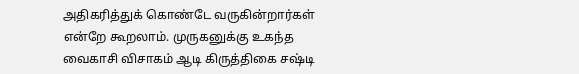அதிகரித்துக் கொண்டே வருகின்றார்கள் என்றே கூறலாம். முருகனுக்கு உகந்த வைகாசி விசாகம் ஆடி கிருத்திகை சஷ்டி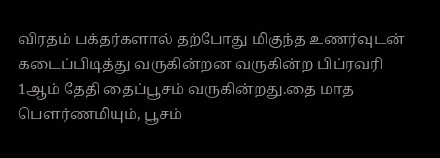விரதம் பக்தர்களால் தற்போது மிகுந்த உணர்வுடன் கடைப்பிடித்து வருகின்றன வருகின்ற பிப்ரவரி 1ஆம் தேதி தைப்பூசம் வருகின்றது.தை மாத பெளர்ணமியும், பூசம்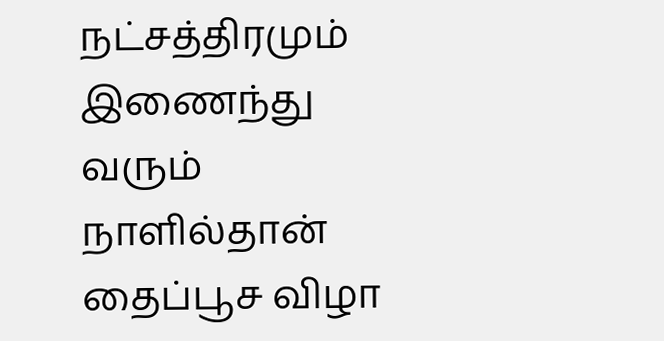நட்சத்திரமும் இணைந்து வரும் நாளில்தான் தைப்பூச விழா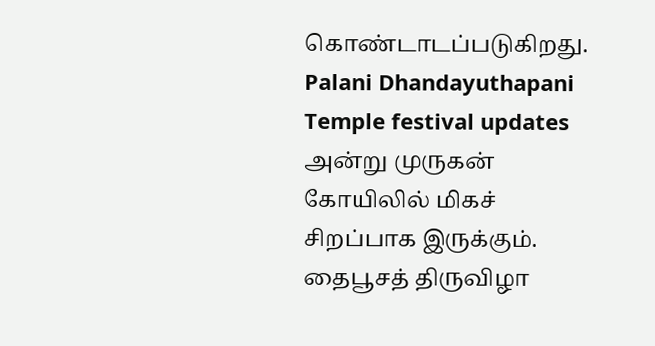கொண்டாடப்படுகிறது.
Palani Dhandayuthapani Temple festival updates
அன்று முருகன் கோயிலில் மிகச் சிறப்பாக இருக்கும். தைபூசத் திருவிழா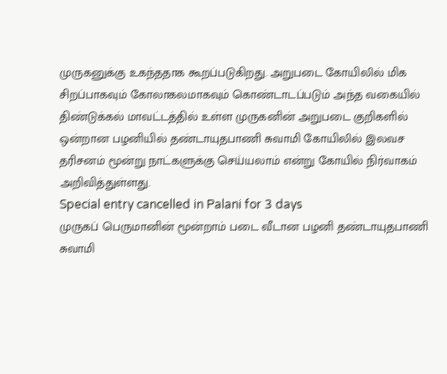முருகனுக்கு உகந்ததாக கூறப்படுகிறது. அறுபடை கோயிலில் மிக சிறப்பாகவும் கோலாகலமாகவும் கொண்டாடப்படும் அந்த வகையில் திண்டுக்கல் மாவட்டத்தில் உள்ள முருகனின் அறுபடை குறிகளில் ஒன்றான பழனியில் தண்டாயுதபாணி சுவாமி கோயிலில் இலவச தரிசனம் மூன்று நாட்களுக்கு செய்யலாம் என்று கோயில் நிர்வாகம் அறிவித்துள்ளது.
Special entry cancelled in Palani for 3 days
முருகப் பெருமானின் மூன்றாம் படை வீடான பழனி தண்டாயுதபாணி சுவாமி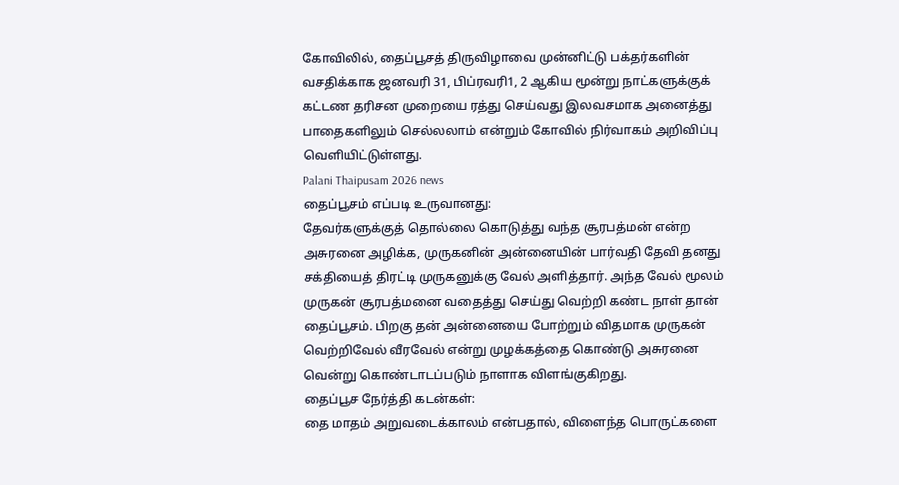கோவிலில், தைப்பூசத் திருவிழாவை முன்னிட்டு பக்தர்களின் வசதிக்காக ஜனவரி 31, பிப்ரவரி1, 2 ஆகிய மூன்று நாட்களுக்குக் கட்டண தரிசன முறையை ரத்து செய்வது இலவசமாக அனைத்து பாதைகளிலும் செல்லலாம் என்றும் கோவில் நிர்வாகம் அறிவிப்பு வெளியிட்டுள்ளது.
Palani Thaipusam 2026 news
தைப்பூசம் எப்படி உருவானது:
தேவர்களுக்குத் தொல்லை கொடுத்து வந்த சூரபத்மன் என்ற அசுரனை அழிக்க, முருகனின் அன்னையின் பார்வதி தேவி தனது சக்தியைத் திரட்டி முருகனுக்கு வேல் அளித்தார். அந்த வேல் மூலம் முருகன் சூரபத்மனை வதைத்து செய்து வெற்றி கண்ட நாள் தான் தைப்பூசம். பிறகு தன் அன்னையை போற்றும் விதமாக முருகன் வெற்றிவேல் வீரவேல் என்று முழக்கத்தை கொண்டு அசுரனை வென்று கொண்டாடப்படும் நாளாக விளங்குகிறது.
தைப்பூச நேர்த்தி கடன்கள்:
தை மாதம் அறுவடைக்காலம் என்பதால், விளைந்த பொருட்களை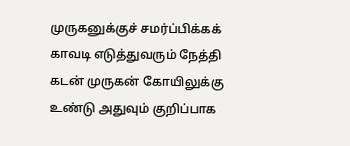முருகனுக்குச் சமர்ப்பிக்கக் காவடி எடுத்துவரும் நேத்தி கடன் முருகன் கோயிலுக்கு உண்டு அதுவும் குறிப்பாக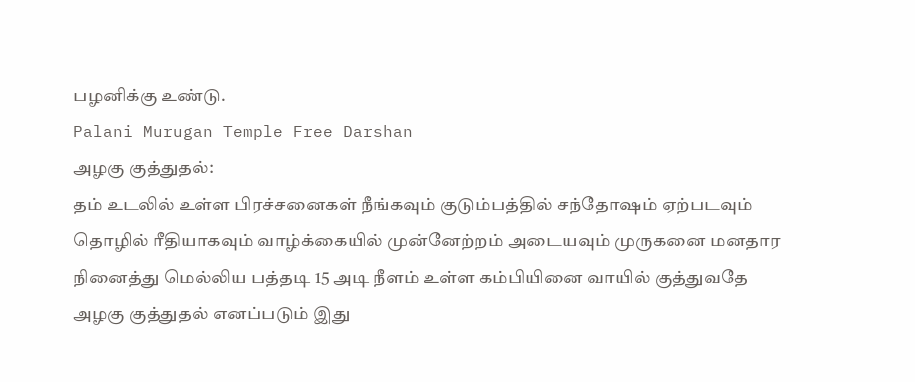பழனிக்கு உண்டு.
Palani Murugan Temple Free Darshan
அழகு குத்துதல்:
தம் உடலில் உள்ள பிரச்சனைகள் நீங்கவும் குடும்பத்தில் சந்தோஷம் ஏற்படவும் தொழில் ரீதியாகவும் வாழ்க்கையில் முன்னேற்றம் அடையவும் முருகனை மனதார நினைத்து மெல்லிய பத்தடி 15 அடி நீளம் உள்ள கம்பியினை வாயில் குத்துவதே அழகு குத்துதல் எனப்படும் இது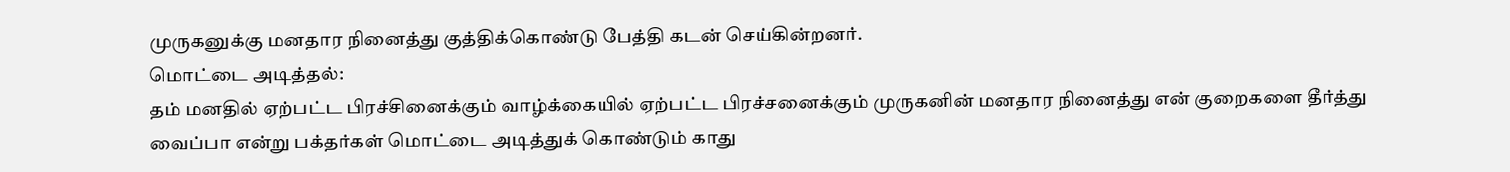முருகனுக்கு மனதார நினைத்து குத்திக்கொண்டு பேத்தி கடன் செய்கின்றனர்.
மொட்டை அடித்தல்:
தம் மனதில் ஏற்பட்ட பிரச்சினைக்கும் வாழ்க்கையில் ஏற்பட்ட பிரச்சனைக்கும் முருகனின் மனதார நினைத்து என் குறைகளை தீர்த்து வைப்பா என்று பக்தர்கள் மொட்டை அடித்துக் கொண்டும் காது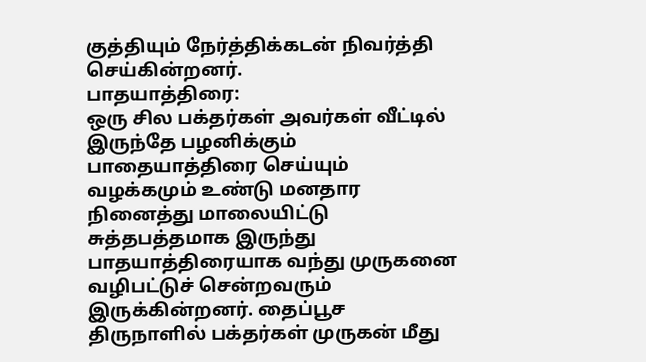குத்தியும் நேர்த்திக்கடன் நிவர்த்தி செய்கின்றனர்.
பாதயாத்திரை:
ஒரு சில பக்தர்கள் அவர்கள் வீட்டில் இருந்தே பழனிக்கும் பாதையாத்திரை செய்யும் வழக்கமும் உண்டு மனதார நினைத்து மாலையிட்டு சுத்தபத்தமாக இருந்து பாதயாத்திரையாக வந்து முருகனை வழிபட்டுச் சென்றவரும் இருக்கின்றனர். தைப்பூச திருநாளில் பக்தர்கள் முருகன் மீது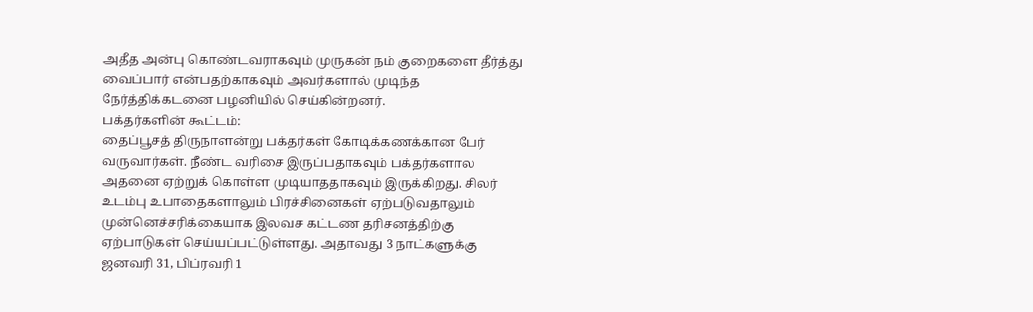அதீத அன்பு கொண்டவராகவும் முருகன் நம் குறைகளை தீர்த்து வைப்பார் என்பதற்காகவும் அவர்களால் முடிந்த நேர்த்திக்கடனை பழனியில் செய்கின்றனர்.
பக்தர்களின் கூட்டம்:
தைப்பூசத் திருநாளன்று பக்தர்கள் கோடிக்கணக்கான பேர் வருவார்கள். நீண்ட வரிசை இருப்பதாகவும் பக்தர்களால அதனை ஏற்றுக் கொள்ள முடியாததாகவும் இருக்கிறது. சிலர் உடம்பு உபாதைகளாலும் பிரச்சினைகள் ஏற்படுவதாலும் முன்னெச்சரிக்கையாக இலவச கட்டண தரிசனத்திற்கு ஏற்பாடுகள் செய்யப்பட்டுள்ளது. அதாவது 3 நாட்களுக்கு ஜனவரி 31, பிப்ரவரி 1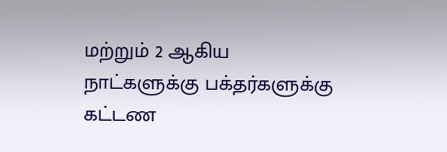மற்றும் 2 ஆகிய நாட்களுக்கு பக்தர்களுக்கு கட்டண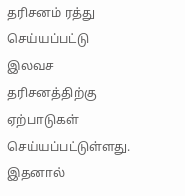தரிசனம் ரத்து செய்யப்பட்டு இலவச தரிசனத்திற்கு ஏற்பாடுகள் செய்யப்பட்டுள்ளது. இதனால்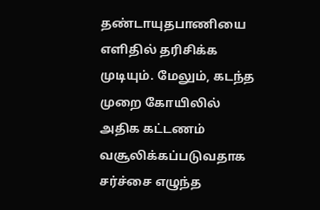தண்டாயுதபாணியை எளிதில் தரிசிக்க முடியும். மேலும், கடந்த முறை கோயிலில் அதிக கட்டணம் வசூலிக்கப்படுவதாக சர்ச்சை எழுந்த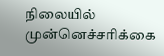நிலையில் முன்னெச்சரிக்கை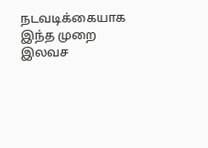நடவடிக்கையாக இந்த முறை இலவச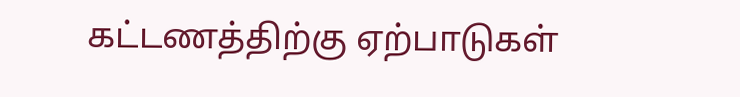கட்டணத்திற்கு ஏற்பாடுகள்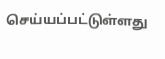செய்யப்பட்டுள்ளது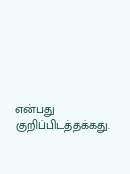என்பது குறிப்பிடத்தக்கது.